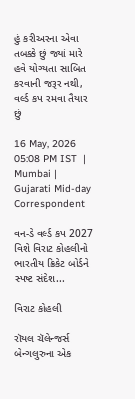હું કરીઅરના એવા તબક્કે છું જ્યાં મારે હવે યોગ્યતા સાબિત કરવાની જરૂર નથી, વર્લ્ડ કપ રમવા તૈયાર છું

16 May, 2026 05:08 PM IST  |  Mumbai | Gujarati Mid-day Correspondent

વન-ડે વર્લ્ડ કપ 2027 વિશે વિરાટ કોહલીનો ભારતીય ક્રિકેટ બોર્ડને સ્પષ્ટ સંદેશ...

વિરાટ કોહલી

રૉયલ ચૅલેન્જર્સ બેન્ગલુરુના એક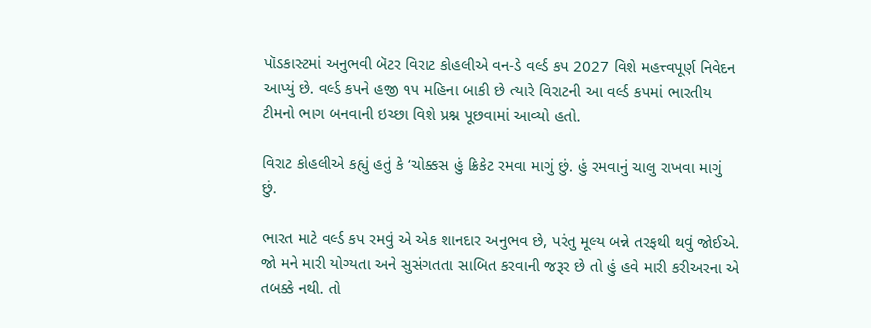પૉડકાસ્ટમાં અનુભવી બૅટર વિરાટ કોહલીએ વન-ડે વર્લ્ડ કપ 2027 વિશે મહત્ત્વપૂર્ણ નિવેદન આપ્યું છે. વર્લ્ડ કપને હજી ૧૫ મહિના બાકી છે ત્યારે વિરાટની આ વર્લ્ડ કપમાં ભારતીય ટીમનો ભાગ બનવાની ઇચ્છા વિશે પ્રશ્ન પૂછવામાં આવ્યો હતો.

વિરાટ કોહલીએ કહ્યું હતું કે ‘ચોક્કસ હું ક્રિકેટ રમવા માગું છું. હું રમવાનું ચાલુ રાખવા માગું છું.

ભારત માટે વર્લ્ડ કપ રમવું એ એક શાનદાર અનુભવ છે, પરંતુ મૂલ્ય બન્ને તરફથી થવું જોઈએ. જો મને મારી યોગ્યતા અને સુસંગતતા સાબિત કરવાની જરૂર છે તો હું હવે મારી કરીઅરના એ તબક્કે નથી. તો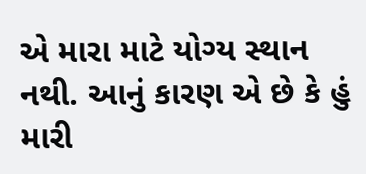એ મારા માટે યોગ્ય સ્થાન નથી. આનું કારણ એ છે કે હું મારી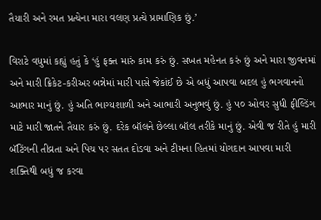તૈયારી અને રમત પ્રત્યેના મારા વલણ પ્રત્યે પ્રામાણિક છું.’

વિરાટે વધુમાં કહ્યું હતું કે ‘હું ફક્ત મારું કામ કરું છું. સખત મહેનત કરું છું અને મારા જીવનમાં અને મારી ક્રિકેટ-કરીઅર બન્નેમાં મારી પાસે જેકાંઈ છે એ બધું આપવા બદલ હું ભગવાનનો આભાર માનું છું. હું અતિ ભાગ્યશાળી અને આભારી અનુભવું છું. હું ૫૦ ઓવર સુધી ફીલ્ડિંગ માટે મારી જાતને તૈયાર કરું છું. દરેક બૉલને છેલ્લા બૉલ તરીકે માનું છું. એવી જ રીતે હું મારી બૅટિંગની તીવ્રતા અને પિચ પર સતત દોડવા અને ટીમના હિતમાં યોગદાન આપવા મારી શક્તિથી બધું જ કરવા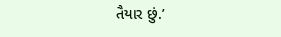તૈયાર છું.’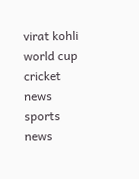virat kohli world cup cricket news sports news